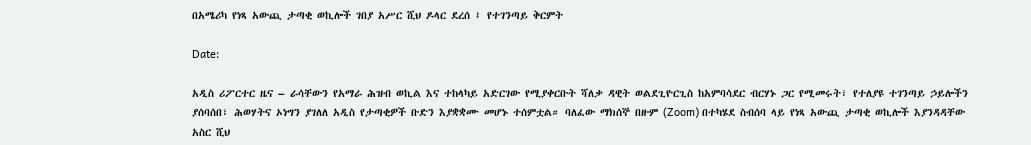በአሜሪካ የነጻ አውጪ ታጣቂ ወኪሎች ገበያ አሥር ሺህ ዶላር ደረሰ ፤ የተገንጣይ ቅርምት

Date:

አዲስ ሪፖርተር ዜና – ራሳቸውን የአማራ ሕዝብ ወኪል እና ተከላካይ አድርገው የሚያቀርቡት ሻለቃ ዳዊት ወልደጊዮርጊስ ከአምባሳደር ብርሃኑ ጋር የሚመሩት፣ የተለያዩ ተገንጣይ ኃይሎችን ያሰባሰበ፣ ሕወሃትና ኦነግን ያገለለ አዲስ የታጣቂዎች ቡድን እያቋቋሙ መሆኑ ተሰምቷል። ባለፈው ማክሰኞ በዙም (Zoom) በተካሄደ ስብሰባ ላይ የነጻ አውጪ ታጣቂ ወኪሎች እያንዳዳቸው አስር ሺህ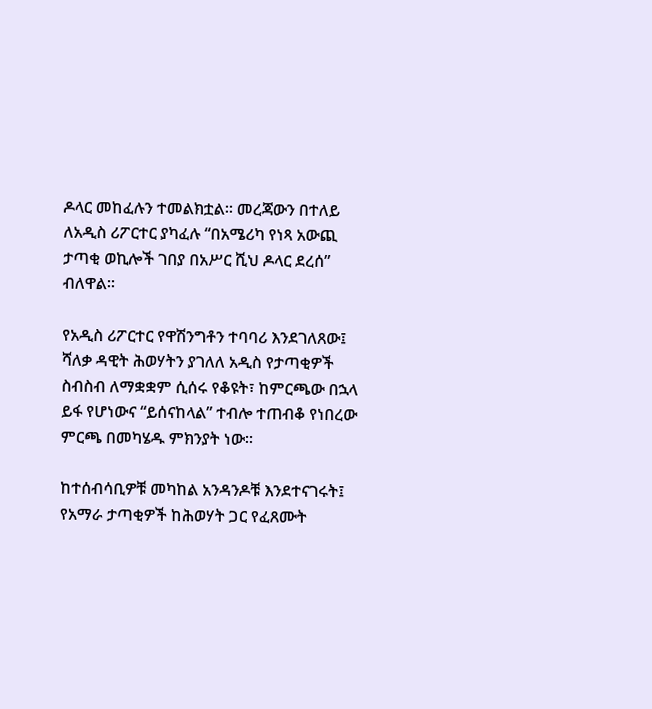ዶላር መከፈሉን ተመልክቷል። መረጃውን በተለይ ለአዲስ ሪፖርተር ያካፈሉ “በአሜሪካ የነጻ አውጪ ታጣቂ ወኪሎች ገበያ በአሥር ሺህ ዶላር ደረሰ” ብለዋል።

የአዲስ ሪፖርተር የዋሽንግቶን ተባባሪ እንደገለጸው፤ ሻለቃ ዳዊት ሕወሃትን ያገለለ አዲስ የታጣቂዎች ስብስብ ለማቋቋም ሲሰሩ የቆዩት፣ ከምርጫው በኋላ ይፋ የሆነውና “ይሰናከላል” ተብሎ ተጠብቆ የነበረው ምርጫ በመካሄዱ ምክንያት ነው።

ከተሰብሳቢዎቹ መካከል አንዳንዶቹ እንደተናገሩት፤ የአማራ ታጣቂዎች ከሕወሃት ጋር የፈጸሙት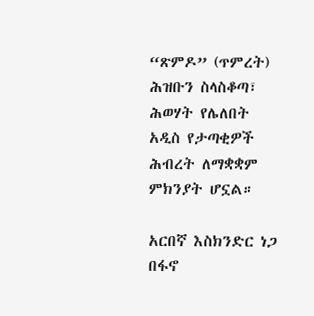“ጽምዶ” (ጥምረት) ሕዝቡን ስላስቆጣ፣ ሕወሃት የሌለበት አዲስ የታጣቂዎች ሕብረት ለማቋቋም ምክንያት ሆኗል።

አርበኛ እስክንድር ነጋ በፋኖ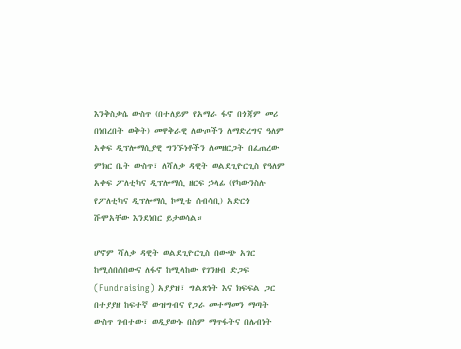እንቅስቃሴ ውስጥ (በተለይም የአማራ ፋኖ በጎጃም መሪ በነበረበት ወቅት) መዋቅራዊ ለውጦችን ለማድረግና ዓለም አቀፍ ዲፕሎማሲያዊ ግንኙነቶችን ለመዘርጋት በፈጠረው ምክር ቤት ውስጥ፣ ለሻለቃ ዳዊት ወልደጊዮርጊስ የዓለም አቀፍ ፖለቲካና ዲፕሎማሲ ዘርፍ ኃላፊ (የካውንስሉ የፖለቲካና ዲፕሎማሲ ኮሚቴ ሰብሳቢ) አድርጎ ሹሞአቸው እንደነበር ይታወሳል።

ሆኖም ሻለቃ ዳዊት ወልደጊዮርጊስ በውጭ አገር ከሚሰበሰበውና ለፋኖ ከሚላከው የገንዘብ ድጋፍ (Fundraising) አያያዝ፣ ግልጽነት እና ክፍፍል ጋር በተያያዘ ከፍተኛ ውዝግብና የጋራ መተማመን ማጣት ውስጥ ገብተው፣ ወዲያውኑ በስም ማጥፋትና በሌብነት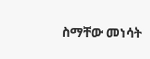ስማቸው መነሳት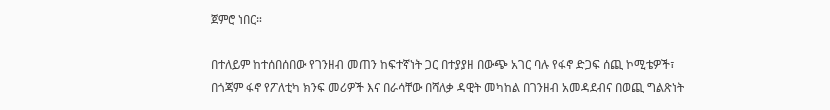ጀምሮ ነበር።

በተለይም ከተሰበሰበው የገንዘብ መጠን ከፍተኛነት ጋር በተያያዘ በውጭ አገር ባሉ የፋኖ ድጋፍ ሰጪ ኮሚቴዎች፣ በጎጃም ፋኖ የፖለቲካ ክንፍ መሪዎች እና በራሳቸው በሻለቃ ዳዊት መካከል በገንዘብ አመዳደብና በወጪ ግልጽነት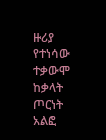ዙሪያ የተነሳው ተቃውሞ ከቃላት ጦርነት አልፎ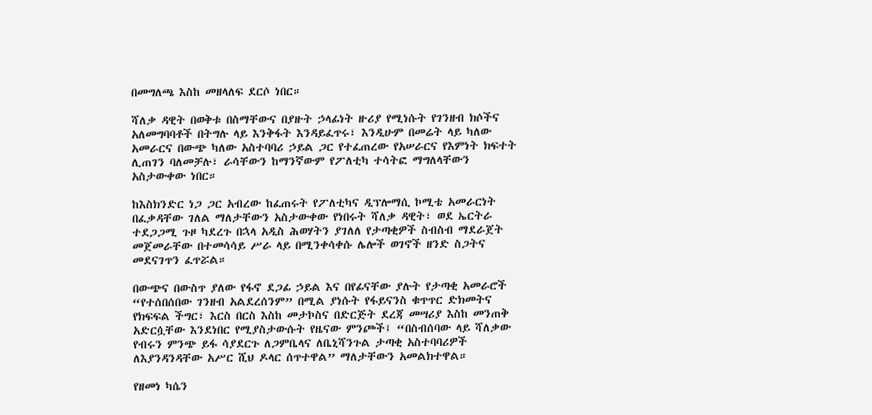በመግለጫ እስከ መዘላለፍ ደርሶ ነበር።

ሻለቃ ዳዊት በወቅቱ በስማቸውና በያዙት ኃላፊነት ዙሪያ የሚነሱት የገንዘብ ክሶችና አለመግባባቶች በትግሉ ላይ እንቅፋት እንዳይፈጥሩ፣ እንዲሁም በመሬት ላይ ካለው አመራርና በውጭ ካለው አስተባባሪ ኃይል ጋር የተፈጠረው የአሠራርና የእምነት ክፍተት ሊጠገን ባለመቻሉ፣ ራሳቸውን ከማንኛውም የፖለቲካ ተሳትፎ ማግለላቸውን አስታውቀው ነበር።

ከእስክንድር ነጋ ጋር አብረው ከፈጠሩት የፖለቲካና ዲፕሎማሲ ኮሚቴ አመራርነት በፈቃዳቸው ገለል ማለታቸውን አስታውቀው የነበሩት ሻለቃ ዳዊት፣ ወደ ኤርትራ ተደጋጋሚ ጉዞ ካደረጉ በኋላ አዲስ ሕወሃትን ያገለለ የታጣቂዎች ስብስብ ማደራጀት መጀመራቸው በተመሳሳይ ሥራ ላይ በሚንቀሳቀሱ ሌሎች ወገኖች ዘንድ ስጋትና መደናገጥን ፈጥሯል።

በውጭና በውስጥ ያለው የፋኖ ደጋፊ ኃይል እና በየፊናቸው ያሉት የታጣቂ አመራሮች “የተሰበሰበው ገንዘብ አልደረሰንም” በሚል ያነሱት የፋይናንስ ቁጥጥር ድክመትና የክፍፍል ችግር፣ እርስ በርስ እስከ መታኮስና በድርጅት ደረጃ መሣሪያ እስከ መንጠቅ አድርሷቸው እንደነበር የሚያስታውሱት የዜናው ምንጮች፤ “በስብሰባው ላይ ሻለቃው የብሩን ምንጭ ይፋ ሳያደርጉ ለጋምቤላና ለቤኒሻንጉል ታጣቂ አስተባባሪዎች ለእያንዳንዳቸው አሥር ሺህ ዶላር ሰጥተዋል” ማለታቸውን አመልክተዋል።

የዘመነ ካሴን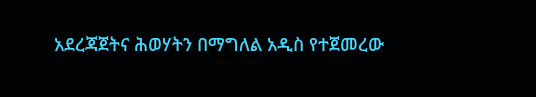አደረጃጀትና ሕወሃትን በማግለል አዲስ የተጀመረው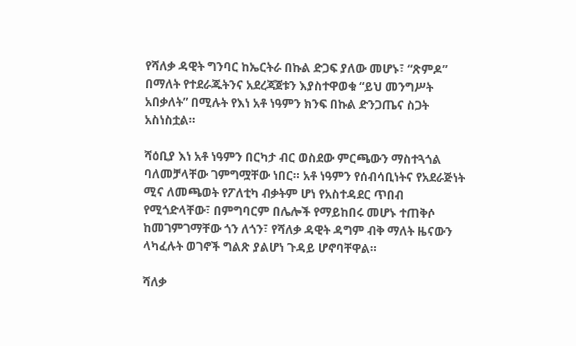የሻለቃ ዳዊት ግንባር ከኤርትራ በኩል ድጋፍ ያለው መሆኑ፣ “ጽምዶ” በማለት የተደራጁትንና አደረጃጀቱን እያስተዋወቁ “ይህ መንግሥት አበቃለት” በሚሉት የእነ አቶ ነዓምን ክንፍ በኩል ድንጋጤና ስጋት አስነስቷል።

ሻዕቢያ እነ አቶ ነዓምን በርካታ ብር ወስደው ምርጫውን ማስተጓጎል ባለመቻላቸው ገምግሟቸው ነበር። አቶ ነዓምን የሰብሳቢነትና የአደራጅነት ሚና ለመጫወት የፖለቲካ ብቃትም ሆነ የአስተዳደር ጥበብ የሚጎድላቸው፣ በምግባርም በሌሎች የማይከበሩ መሆኑ ተጠቅሶ ከመገምገማቸው ጎን ለጎን፣ የሻለቃ ዳዊት ዳግም ብቅ ማለት ዜናውን ላካፈሉት ወገኖች ግልጽ ያልሆነ ጉዳይ ሆኖባቸዋል።

ሻለቃ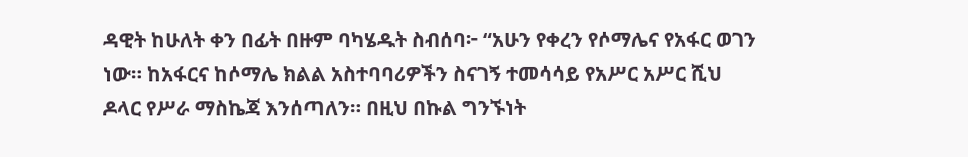ዳዊት ከሁለት ቀን በፊት በዙም ባካሄዱት ስብሰባ፦ “አሁን የቀረን የሶማሌና የአፋር ወገን ነው። ከአፋርና ከሶማሌ ክልል አስተባባሪዎችን ስናገኝ ተመሳሳይ የአሥር አሥር ሺህ ዶላር የሥራ ማስኬጃ እንሰጣለን። በዚህ በኩል ግንኙነት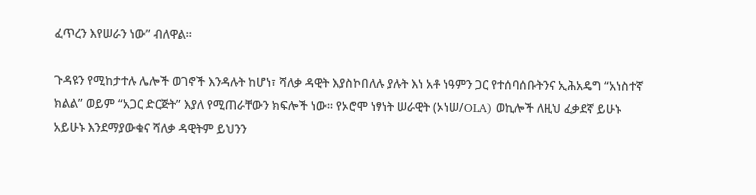ፈጥረን እየሠራን ነው” ብለዋል።

ጉዳዩን የሚከታተሉ ሌሎች ወገኖች እንዳሉት ከሆነ፣ ሻለቃ ዳዊት እያስኮበለሉ ያሉት እነ አቶ ነዓምን ጋር የተሰባሰቡትንና ኢሕአዴግ “አነስተኛ ክልል” ወይም “አጋር ድርጅት” እያለ የሚጠራቸውን ክፍሎች ነው። የኦሮሞ ነፃነት ሠራዊት (ኦነሠ/OLA) ወኪሎች ለዚህ ፈቃደኛ ይሁኑ አይሁኑ እንደማያውቁና ሻለቃ ዳዊትም ይህንን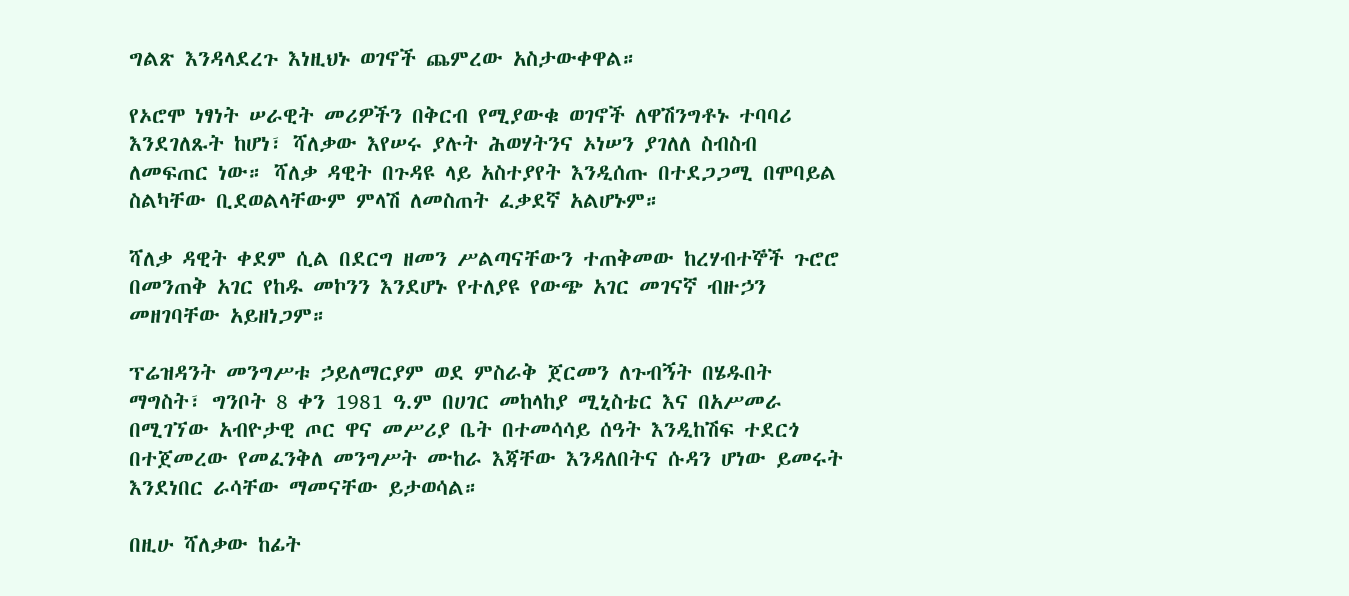ግልጽ እንዳላደረጉ እነዚህኑ ወገኖች ጨምረው አስታውቀዋል።

የኦሮሞ ነፃነት ሠራዊት መሪዎችን በቅርብ የሚያውቁ ወገኖች ለዋሽንግቶኑ ተባባሪ እንደገለጹት ከሆነ፣ ሻለቃው እየሠሩ ያሉት ሕወሃትንና ኦነሠን ያገለለ ስብስብ ለመፍጠር ነው። ሻለቃ ዳዊት በጉዳዩ ላይ አስተያየት እንዲሰጡ በተደጋጋሚ በሞባይል ስልካቸው ቢደወልላቸውም ምላሽ ለመስጠት ፈቃደኛ አልሆኑም።

ሻለቃ ዳዊት ቀደም ሲል በደርግ ዘመን ሥልጣናቸውን ተጠቅመው ከረሃብተኞች ጉሮሮ በመንጠቅ አገር የከዱ መኮንን እንደሆኑ የተለያዩ የውጭ አገር መገናኛ ብዙኃን መዘገባቸው አይዘነጋም።

ፕሬዝዳንት መንግሥቱ ኃይለማርያም ወደ ምስራቅ ጀርመን ለጉብኝት በሄዱበት ማግስት፣ ግንቦት 8 ቀን 1981 ዓ.ም በሀገር መከላከያ ሚኒስቴር እና በአሥመራ በሚገኘው አብዮታዊ ጦር ዋና መሥሪያ ቤት በተመሳሳይ ሰዓት እንዲከሽፍ ተደርጎ በተጀመረው የመፈንቅለ መንግሥት ሙከራ እጃቸው እንዳለበትና ሱዳን ሆነው ይመሩት እንደነበር ራሳቸው ማመናቸው ይታወሳል።

በዚሁ ሻለቃው ከፊት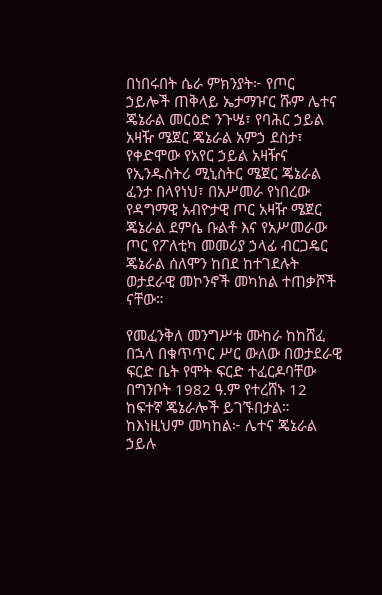በነበሩበት ሴራ ምክንያት፦ የጦር ኃይሎች ጠቅላይ ኤታማዦር ሹም ሌተና ጄኔራል መርዕድ ንጉሤ፣ የባሕር ኃይል አዛዥ ሜጀር ጄኔራል አምኃ ደስታ፣ የቀድሞው የአየር ኃይል አዛዥና የኢንዱስትሪ ሚኒስትር ሜጀር ጄኔራል ፈንታ በላየነህ፣ በአሥመራ የነበረው የዳግማዊ አብዮታዊ ጦር አዛዥ ሜጀር ጄኔራል ደምሴ ቡልቶ እና የአሥመራው ጦር የፖለቲካ መመሪያ ኃላፊ ብርጋዴር ጄኔራል ሰለሞን ከበደ ከተገደሉት ወታደራዊ መኮንኖች መካከል ተጠቃሾች ናቸው።

የመፈንቅለ መንግሥቱ ሙከራ ከከሸፈ በኋላ በቁጥጥር ሥር ውለው በወታደራዊ ፍርድ ቤት የሞት ፍርድ ተፈርዶባቸው በግንቦት 1982 ዓ.ም የተረሸኑ 12 ከፍተኛ ጄኔራሎች ይገኙበታል። ከእነዚህም መካከል፦ ሌተና ጄኔራል ኃይሉ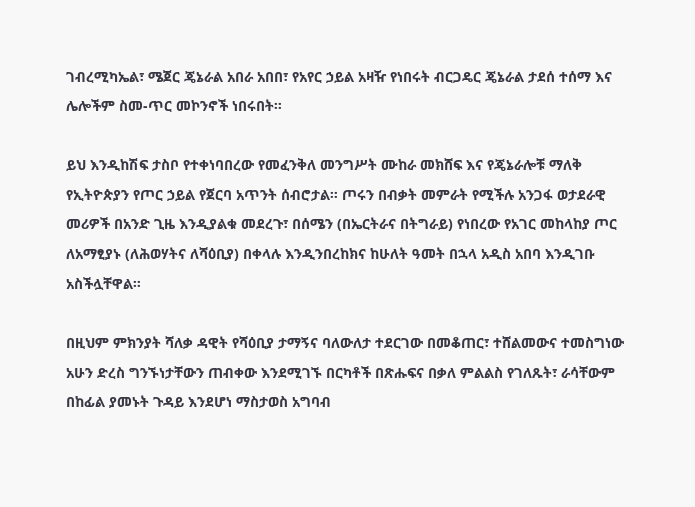ገብረሚካኤል፣ ሜጀር ጄኔራል አበራ አበበ፣ የአየር ኃይል አዛዥ የነበሩት ብርጋዴር ጄኔራል ታደሰ ተሰማ እና ሌሎችም ስመ-ጥር መኮንኖች ነበሩበት።

ይህ እንዲከሽፍ ታስቦ የተቀነባበረው የመፈንቅለ መንግሥት ሙከራ መክሸፍ እና የጄኔራሎቹ ማለቅ የኢትዮጵያን የጦር ኃይል የጀርባ አጥንት ሰብሮታል። ጦሩን በብቃት መምራት የሚችሉ አንጋፋ ወታደራዊ መሪዎች በአንድ ጊዜ እንዲያልቁ መደረጉ፣ በሰሜን (በኤርትራና በትግራይ) የነበረው የአገር መከላከያ ጦር ለአማፂያኑ (ለሕወሃትና ለሻዕቢያ) በቀላሉ እንዲንበረከክና ከሁለት ዓመት በኋላ አዲስ አበባ እንዲገቡ አስችሏቸዋል።

በዚህም ምክንያት ሻለቃ ዳዊት የሻዕቢያ ታማኝና ባለውለታ ተደርገው በመቆጠር፣ ተሸልመውና ተመስግነው አሁን ድረስ ግንኙነታቸውን ጠብቀው እንደሚገኙ በርካቶች በጽሑፍና በቃለ ምልልስ የገለጹት፣ ራሳቸውም በከፊል ያመኑት ጉዳይ እንደሆነ ማስታወስ አግባብ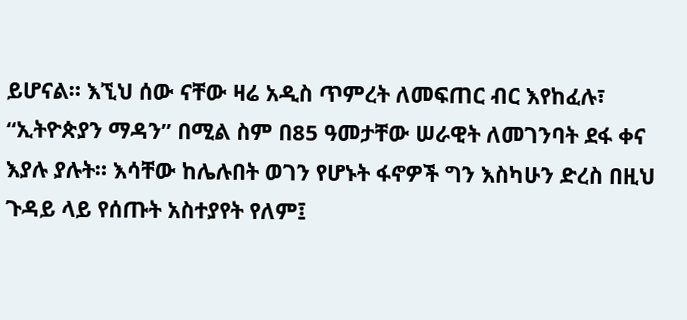ይሆናል። እኚህ ሰው ናቸው ዛሬ አዲስ ጥምረት ለመፍጠር ብር እየከፈሉ፣ “ኢትዮጵያን ማዳን” በሚል ስም በ85 ዓመታቸው ሠራዊት ለመገንባት ደፋ ቀና እያሉ ያሉት። እሳቸው ከሌሉበት ወገን የሆኑት ፋኖዎች ግን እስካሁን ድረስ በዚህ ጉዳይ ላይ የሰጡት አስተያየት የለም፤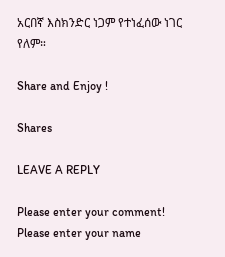አርበኛ እስክንድር ነጋም የተነፈሰው ነገር የለም።

Share and Enjoy !

Shares

LEAVE A REPLY

Please enter your comment!
Please enter your name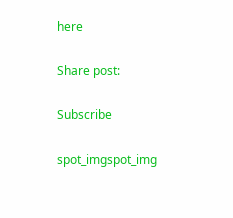here

Share post:

Subscribe

spot_imgspot_img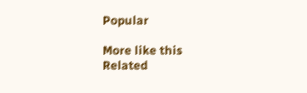Popular

More like this
Related